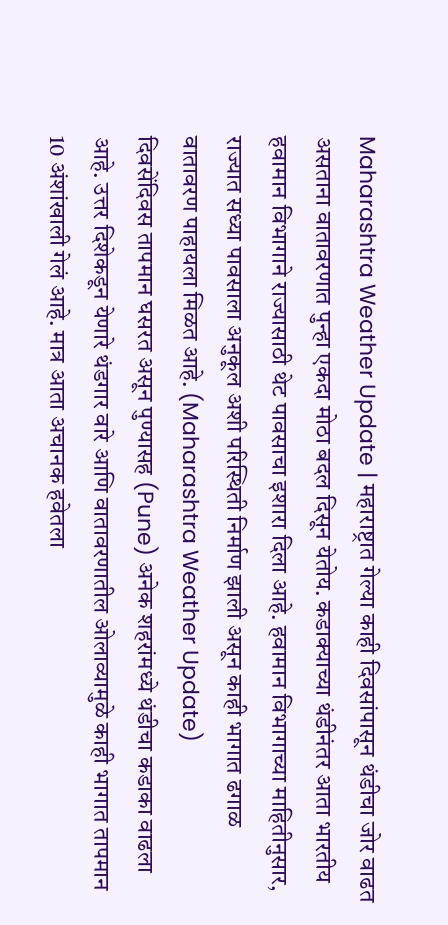Maharashtra Weather Update | महाराष्ट्रात गेल्या काही दिवसांपासून थंडीचा जोर वाढत असताना वातावरणात पुन्हा एकदा मोठा बदल दिसून येतोय. कडाक्याच्या थंडीनंतर आता भारतीय हवामान विभागाने राज्यासाठी थेट पावसाचा इशारा दिला आहे. हवामान विभागाच्या माहितीनुसार, राज्यात सध्या पावसाला अनुकूल अशी परिस्थिती निर्माण झाली असून काही भागात ढगाळ वातावरण पाहायला मिळत आहे. (Maharashtra Weather Update)
दिवसेंदिवस तापमान घसरत असून पुण्यासह (Pune) अनेक शहरांमध्ये थंडीचा कडाका वाढला आहे. उत्तर दिशेकडून येणारे थंडगार वारे आणि वातावरणातील ओलाव्यामुळे काही भागात तापमान 10 अंशांखाली गेलं आहे. मात्र आता अचानक हवेतला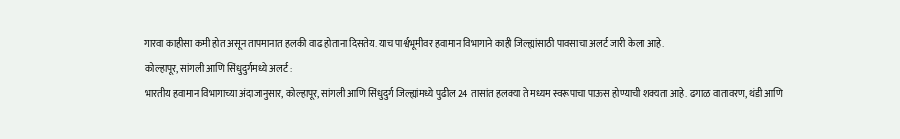गारवा काहीसा कमी होत असून तापमानात हलकी वाढ होताना दिसतेय. याच पार्श्वभूमीवर हवामान विभागाने काही जिल्ह्यांसाठी पावसाचा अलर्ट जारी केला आहे.
कोल्हापूर, सांगली आणि सिंधुदुर्गमध्ये अलर्ट :
भारतीय हवामान विभागाच्या अंदाजानुसार, कोल्हापूर, सांगली आणि सिंधुदुर्ग जिल्ह्यांमध्ये पुढील 24 तासांत हलक्या ते मध्यम स्वरूपाचा पाऊस होण्याची शक्यता आहे. ढगाळ वातावरण, थंडी आणि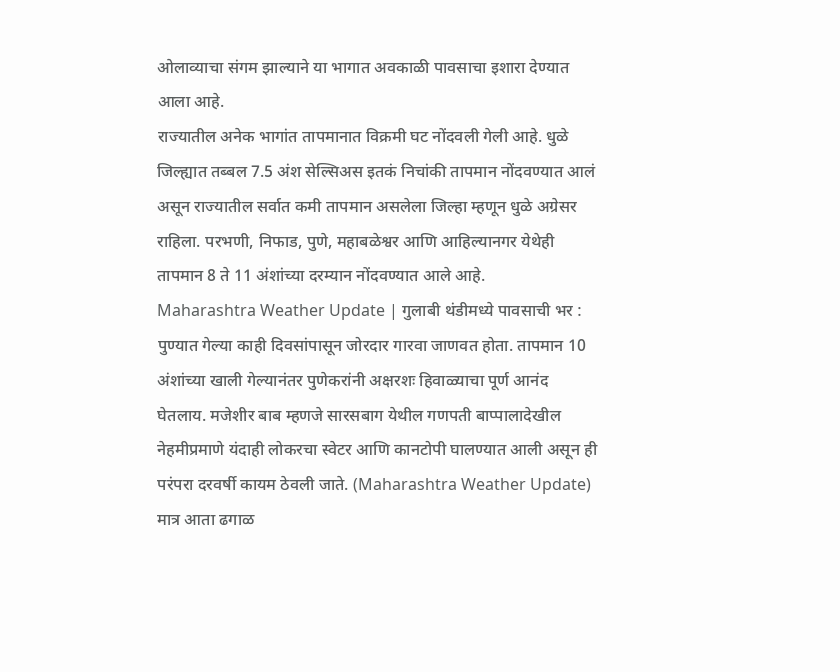ओलाव्याचा संगम झाल्याने या भागात अवकाळी पावसाचा इशारा देण्यात आला आहे.
राज्यातील अनेक भागांत तापमानात विक्रमी घट नोंदवली गेली आहे. धुळे जिल्ह्यात तब्बल 7.5 अंश सेल्सिअस इतकं निचांकी तापमान नोंदवण्यात आलं असून राज्यातील सर्वात कमी तापमान असलेला जिल्हा म्हणून धुळे अग्रेसर राहिला. परभणी, निफाड, पुणे, महाबळेश्वर आणि आहिल्यानगर येथेही तापमान 8 ते 11 अंशांच्या दरम्यान नोंदवण्यात आले आहे.
Maharashtra Weather Update | गुलाबी थंडीमध्ये पावसाची भर :
पुण्यात गेल्या काही दिवसांपासून जोरदार गारवा जाणवत होता. तापमान 10 अंशांच्या खाली गेल्यानंतर पुणेकरांनी अक्षरशः हिवाळ्याचा पूर्ण आनंद घेतलाय. मजेशीर बाब म्हणजे सारसबाग येथील गणपती बाप्पालादेखील नेहमीप्रमाणे यंदाही लोकरचा स्वेटर आणि कानटोपी घालण्यात आली असून ही परंपरा दरवर्षी कायम ठेवली जाते. (Maharashtra Weather Update)
मात्र आता ढगाळ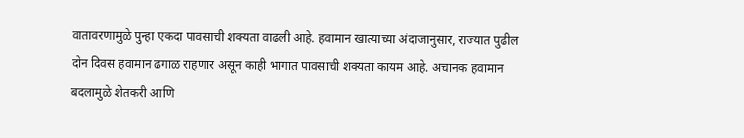वातावरणामुळे पुन्हा एकदा पावसाची शक्यता वाढली आहे. हवामान खात्याच्या अंदाजानुसार, राज्यात पुढील दोन दिवस हवामान ढगाळ राहणार असून काही भागात पावसाची शक्यता कायम आहे. अचानक हवामान बदलामुळे शेतकरी आणि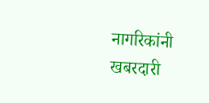नागरिकांनी खबरदारी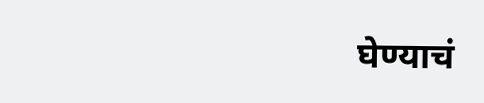घेण्याचं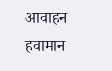आवाहन हवामान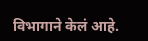विभागाने केलं आहे.